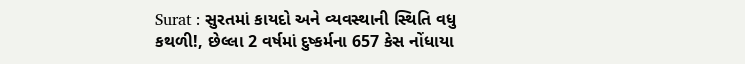Surat : સુરતમાં કાયદો અને વ્યવસ્થાની સ્થિતિ વધુ કથળી!, છેલ્લા 2 વર્ષમાં દુષ્કર્મના 657 કેસ નોંધાયા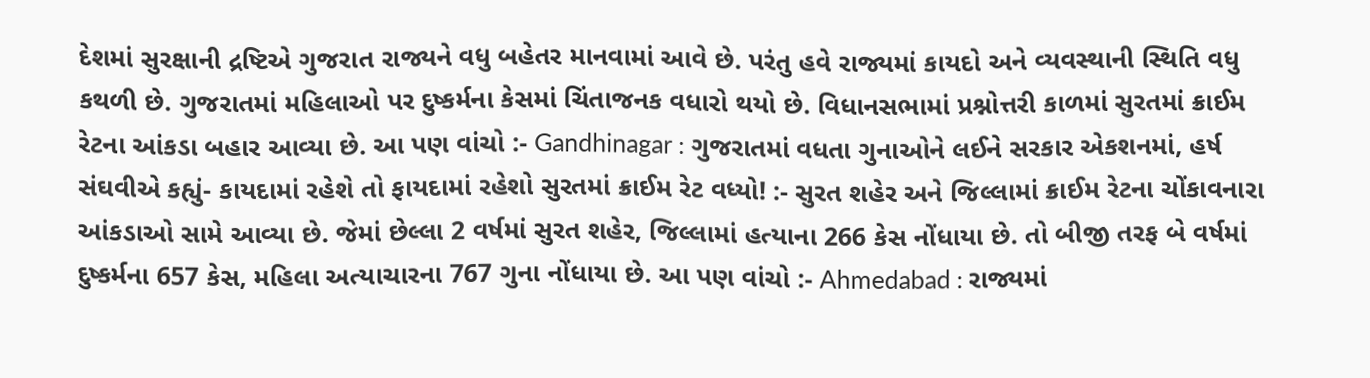દેશમાં સુરક્ષાની દ્રષ્ટિએ ગુજરાત રાજ્યને વધુ બહેતર માનવામાં આવે છે. પરંતુ હવે રાજ્યમાં કાયદો અને વ્યવસ્થાની સ્થિતિ વધુ કથળી છે. ગુજરાતમાં મહિલાઓ પર દુષ્કર્મના કેસમાં ચિંતાજનક વધારો થયો છે. વિધાનસભામાં પ્રશ્નોત્તરી કાળમાં સુરતમાં ક્રાઈમ રેટના આંકડા બહાર આવ્યા છે. આ પણ વાંચો :- Gandhinagar : ગુજરાતમાં વધતા ગુનાઓને લઈને સરકાર એકશનમાં, હર્ષ સંઘવીએ કહ્યું- કાયદામાં રહેશે તો ફાયદામાં રહેશો સુરતમાં ક્રાઈમ રેટ વધ્યો! :- સુરત શહેર અને જિલ્લામાં ક્રાઈમ રેટના ચોંકાવનારા આંકડાઓ સામે આવ્યા છે. જેમાં છેલ્લા 2 વર્ષમાં સુરત શહેર, જિલ્લામાં હત્યાના 266 કેસ નોંધાયા છે. તો બીજી તરફ બે વર્ષમાં દુષ્કર્મના 657 કેસ, મહિલા અત્યાચારના 767 ગુના નોંધાયા છે. આ પણ વાંચો :- Ahmedabad : રાજ્યમાં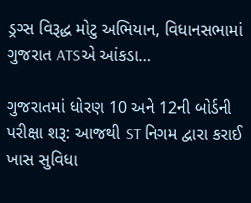ડ્રગ્સ વિરૂદ્ધ મોટુ અભિયાન, વિધાનસભામાં ગુજરાત ATSએ આંકડા…

ગુજરાતમાં ધોરણ 10 અને 12ની બોર્ડની પરીક્ષા શરૂ: આજથી ST નિગમ દ્વારા કરાઈ ખાસ સુવિધા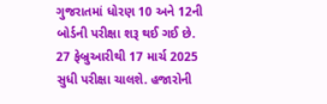ગુજરાતમાં ધોરણ 10 અને 12ની બોર્ડની પરીક્ષા શરૂ થઈ ગઈ છે. 27 ફેબ્રુઆરીથી 17 માર્ચ 2025 સુધી પરીક્ષા ચાલશે. હજારોની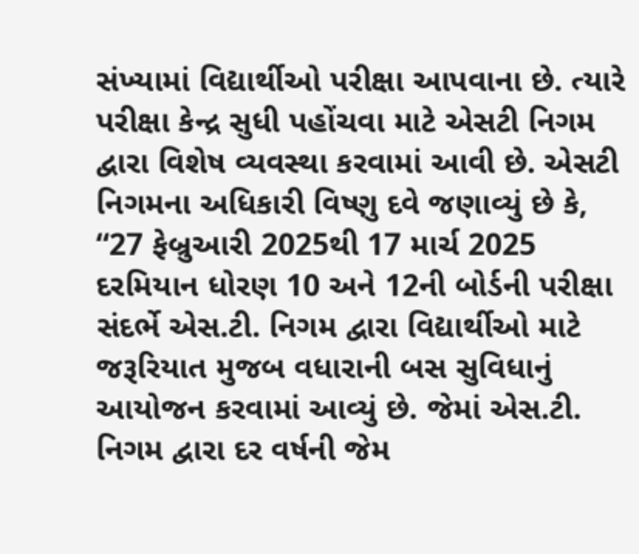સંખ્યામાં વિદ્યાર્થીઓ પરીક્ષા આપવાના છે. ત્યારે પરીક્ષા કેન્દ્ર સુધી પહોંચવા માટે એસટી નિગમ દ્વારા વિશેષ વ્યવસ્થા કરવામાં આવી છે. એસટી નિગમના અધિકારી વિષ્ણુ દવે જણાવ્યું છે કે, “27 ફેબ્રુઆરી 2025થી 17 માર્ચ 2025 દરમિયાન ધોરણ 10 અને 12ની બોર્ડની પરીક્ષા સંદર્ભે એસ.ટી. નિગમ દ્વારા વિદ્યાર્થીઓ માટે જરૂરિયાત મુજબ વધારાની બસ સુવિધાનું આયોજન કરવામાં આવ્યું છે. જેમાં એસ.ટી. નિગમ દ્વારા દર વર્ષની જેમ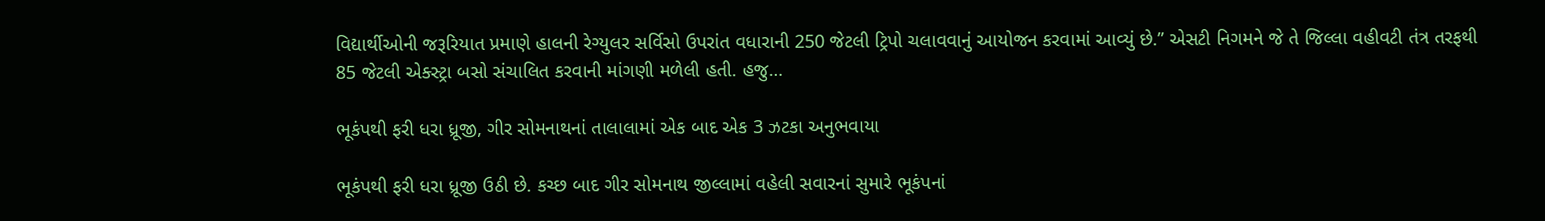વિદ્યાર્થીઓની જરૂરિયાત પ્રમાણે હાલની રેગ્યુલર સર્વિસો ઉપરાંત વધારાની 250 જેટલી ટ્રિપો ચલાવવાનું આયોજન કરવામાં આવ્યું છે.” એસટી નિગમને જે તે જિલ્લા વહીવટી તંત્ર તરફથી 85 જેટલી એક્સ્ટ્રા બસો સંચાલિત કરવાની માંગણી મળેલી હતી. હજુ…

ભૂકંપથી ફરી ધરા ધ્રૂજી, ગીર સોમનાથનાં તાલાલામાં એક બાદ એક 3 ઝટકા અનુભવાયા

ભૂકંપથી ફરી ધરા ધ્રૂજી ઉઠી છે. કચ્છ બાદ ગીર સોમનાથ જીલ્લામાં વહેલી સવારનાં સુમારે ભૂકંપનાં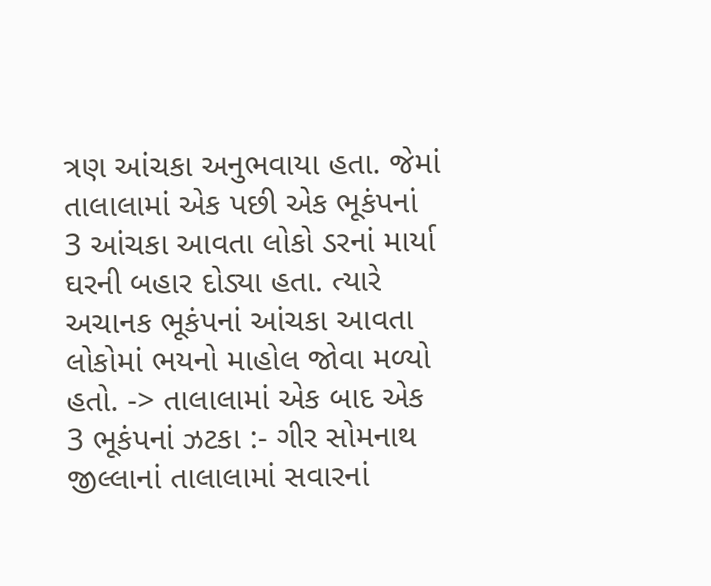ત્રણ આંચકા અનુભવાયા હતા. જેમાં તાલાલામાં એક પછી એક ભૂકંપનાં 3 આંચકા આવતા લોકો ડરનાં માર્યા ઘરની બહાર દોડ્યા હતા. ત્યારે અચાનક ભૂકંપનાં આંચકા આવતા લોકોમાં ભયનો માહોલ જોવા મળ્યો હતો. -> તાલાલામાં એક બાદ એક 3 ભૂકંપનાં ઝટકા :- ગીર સોમનાથ જીલ્લાનાં તાલાલામાં સવારનાં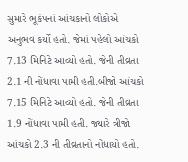સુમારે ભૂકંપનાં આંચકાનો લોકોએ અનુભવ કર્યો હતો. જેમાં પહેલો આંચકો 7.13 મિનિટે આવ્યો હતો. જેની તીવ્રતા 2.1 ની નોંધાવા પામી હતી.બીજો આંચકો 7.15 મિનિટે આવ્યો હતો. જેની તીવ્રતા 1.9 નોંધાવા પામી હતી. જ્યારે ત્રીજો આંચકો 2.3 ની તીવ્રતાનો નોંધાયો હતો.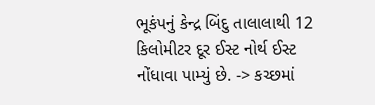ભૂકંપનું કેન્દ્ર બિંદુ તાલાલાથી 12 કિલોમીટર દૂર ઈસ્ટ નોર્થ ઈસ્ટ નોંધાવા પામ્યું છે. -> કચ્છમાં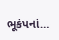ભૂકંપનાં…